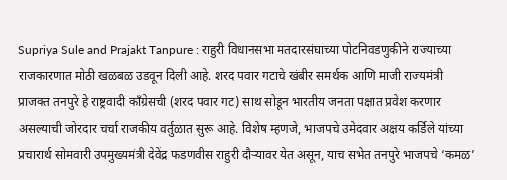Supriya Sule and Prajakt Tanpure : राहुरी विधानसभा मतदारसंघाच्या पोटनिवडणुकीने राज्याच्या राजकारणात मोठी खळबळ उडवून दिली आहे. शरद पवार गटाचे खंबीर समर्थक आणि माजी राज्यमंत्री प्राजक्त तनपुरे हे राष्ट्रवादी काँग्रेसची (शरद पवार गट) साथ सोडून भारतीय जनता पक्षात प्रवेश करणार असल्याची जोरदार चर्चा राजकीय वर्तुळात सुरू आहे. विशेष म्हणजे, भाजपचे उमेदवार अक्षय कर्डिले यांच्या प्रचारार्थ सोमवारी उपमुख्यमंत्री देवेंद्र फडणवीस राहुरी दौऱ्यावर येत असून, याच सभेत तनपुरे भाजपचे ‘कमळ’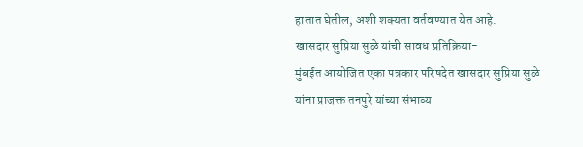हातात घेतील, अशी शक्यता वर्तवण्यात येत आहे.
खासदार सुप्रिया सुळे यांची सावध प्रतिक्रिया-
मुंबईत आयोजित एका पत्रकार परिषदेत खासदार सुप्रिया सुळे यांना प्राजक्त तनपुरे यांच्या संभाव्य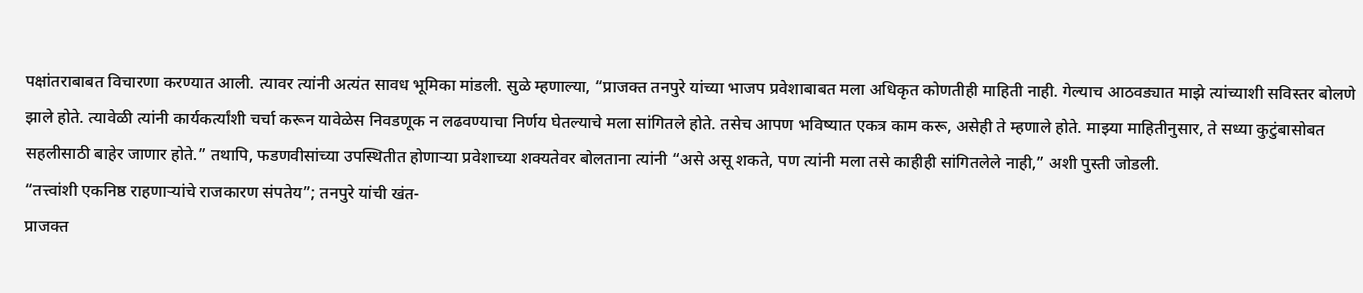पक्षांतराबाबत विचारणा करण्यात आली. त्यावर त्यांनी अत्यंत सावध भूमिका मांडली. सुळे म्हणाल्या, “प्राजक्त तनपुरे यांच्या भाजप प्रवेशाबाबत मला अधिकृत कोणतीही माहिती नाही. गेल्याच आठवड्यात माझे त्यांच्याशी सविस्तर बोलणे झाले होते. त्यावेळी त्यांनी कार्यकर्त्यांशी चर्चा करून यावेळेस निवडणूक न लढवण्याचा निर्णय घेतल्याचे मला सांगितले होते. तसेच आपण भविष्यात एकत्र काम करू, असेही ते म्हणाले होते. माझ्या माहितीनुसार, ते सध्या कुटुंबासोबत सहलीसाठी बाहेर जाणार होते.” तथापि, फडणवीसांच्या उपस्थितीत होणाऱ्या प्रवेशाच्या शक्यतेवर बोलताना त्यांनी “असे असू शकते, पण त्यांनी मला तसे काहीही सांगितलेले नाही,” अशी पुस्ती जोडली.
“तत्त्वांशी एकनिष्ठ राहणाऱ्यांचे राजकारण संपतेय”; तनपुरे यांची खंत-
प्राजक्त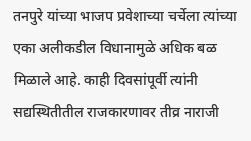तनपुरे यांच्या भाजप प्रवेशाच्या चर्चेला त्यांच्या एका अलीकडील विधानामुळे अधिक बळ मिळाले आहे. काही दिवसांपूर्वी त्यांनी सद्यस्थितीतील राजकारणावर तीव्र नाराजी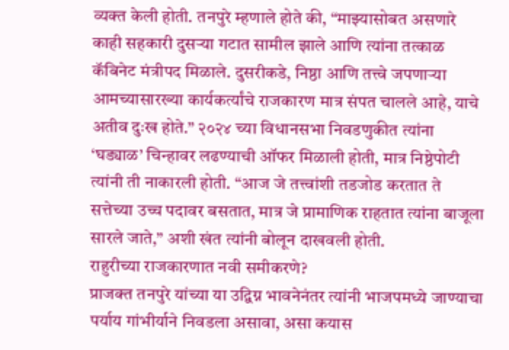व्यक्त केली होती. तनपुरे म्हणाले होते की, “माझ्यासोबत असणारे काही सहकारी दुसऱ्या गटात सामील झाले आणि त्यांना तत्काळ कॅबिनेट मंत्रीपद मिळाले. दुसरीकडे, निष्ठा आणि तत्त्वे जपणाऱ्या आमच्यासारख्या कार्यकर्त्यांचे राजकारण मात्र संपत चालले आहे, याचे अतीव दुःख होते.” २०२४ च्या विधानसभा निवडणुकीत त्यांना ‘घड्याळ’ चिन्हावर लढण्याची ऑफर मिळाली होती, मात्र निष्ठेपोटी त्यांनी ती नाकारली होती. “आज जे तत्त्वांशी तडजोड करतात ते सत्तेच्या उच्च पदावर बसतात, मात्र जे प्रामाणिक राहतात त्यांना बाजूला सारले जाते,” अशी खंत त्यांनी बोलून दाखवली होती.
राहुरीच्या राजकारणात नवी समीकरणे?
प्राजक्त तनपुरे यांच्या या उद्विग्न भावनेनंतर त्यांनी भाजपमध्ये जाण्याचा पर्याय गांभीर्याने निवडला असावा, असा कयास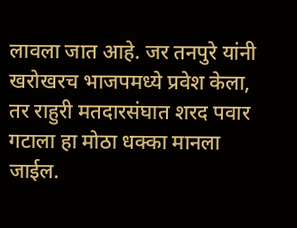लावला जात आहे. जर तनपुरे यांनी खरोखरच भाजपमध्ये प्रवेश केला, तर राहुरी मतदारसंघात शरद पवार गटाला हा मोठा धक्का मानला जाईल.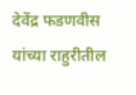देवेंद्र फडणवीस यांच्या राहुरीतील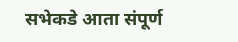सभेकडे आता संपूर्ण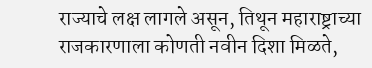राज्याचे लक्ष लागले असून, तिथून महाराष्ट्राच्या राजकारणाला कोणती नवीन दिशा मिळते,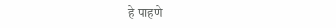हे पाहणे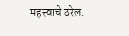महत्त्वाचे ठरेल.